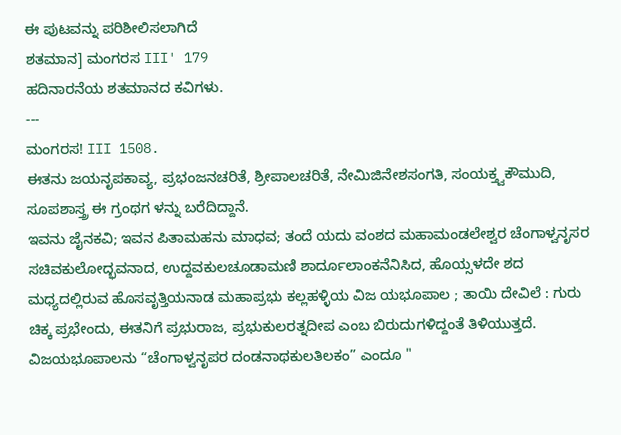ಈ ಪುಟವನ್ನು ಪರಿಶೀಲಿಸಲಾಗಿದೆ
ಶತಮಾನ] ಮಂಗರಸ III' 179
ಹದಿನಾರನೆಯ ಶತಮಾನದ ಕವಿಗಳು.
---
ಮಂಗರಸ! III 1508.
ಈತನು ಜಯನೃಪಕಾವ್ಯ, ಪ್ರಭಂಜನಚರಿತೆ, ಶ್ರೀಪಾಲಚರಿತೆ, ನೇಮಿಜಿನೇಶಸಂಗತಿ, ಸಂಯಕ್ತ್ವಕೌಮುದಿ, ಸೂಪಶಾಸ್ತ್ರ ಈ ಗ್ರಂಥಗ ಳನ್ನು ಬರೆದಿದ್ದಾನೆ.
ಇವನು ಜೈನಕವಿ; ಇವನ ಪಿತಾಮಹನು ಮಾಧವ; ತಂದೆ ಯದು ವಂಶದ ಮಹಾಮಂಡಲೇಶ್ವರ ಚೆಂಗಾಳ್ವನೃಸರ ಸಚಿವಕುಲೋದ್ಭವನಾದ, ಉದ್ದವಕುಲಚೂಡಾಮಣಿ ಶಾರ್ದೂಲಾಂಕನೆನಿಸಿದ, ಹೊಯ್ಸಳದೇ ಶದ ಮಧ್ಯದಲ್ಲಿರುವ ಹೊಸವೃತ್ತಿಯನಾಡ ಮಹಾಪ್ರಭು ಕಲ್ಲಹಳ್ಳಿಯ ವಿಜ ಯಭೂಪಾಲ ; ತಾಯಿ ದೇವಿಲೆ : ಗುರು ಚಿಕ್ಕ ಪ್ರಭೇಂದು, ಈತನಿಗೆ ಪ್ರಭುರಾಜ, ಪ್ರಭುಕುಲರತ್ನದೀಪ ಎಂಬ ಬಿರುದುಗಳಿದ್ದಂತೆ ತಿಳಿಯುತ್ತದೆ. ವಿಜಯಭೂಪಾಲನು “ಚೆಂಗಾಳ್ವನೃಪರ ದಂಡನಾಥಕುಲತಿಲಕಂ” ಎಂದೂ "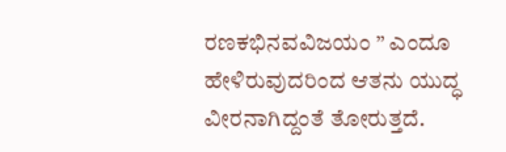ರಣಕಭಿನವವಿಜಯಂ ” ಎಂದೂ ಹೇಳಿರುವುದರಿಂದ ಆತನು ಯುದ್ಧ ವೀರನಾಗಿದ್ದಂತೆ ತೋರುತ್ತದೆ.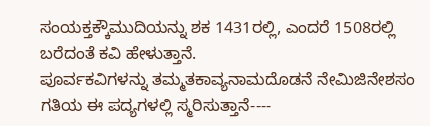ಸಂಯಕ್ತಕ್ಕೌಮುದಿಯನ್ನು ಶಕ 1431ರಲ್ಲಿ, ಎಂದರೆ 1508ರಲ್ಲಿ ಬರೆದಂತೆ ಕವಿ ಹೇಳುತ್ತಾನೆ.
ಪೂರ್ವಕವಿಗಳನ್ನು ತಮ್ಮತಕಾವ್ಯನಾಮದೊಡನೆ ನೇಮಿಜಿನೇಶಸಂ ಗತಿಯ ಈ ಪದ್ಯಗಳಲ್ಲಿ ಸ್ಮರಿಸುತ್ತಾನೆ----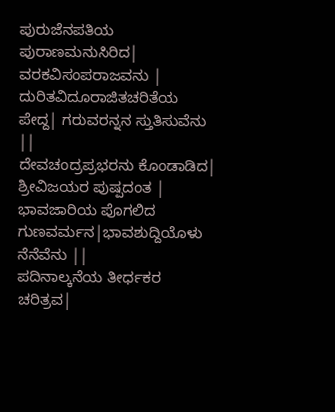ಪುರುಜೆನಪತಿಯ ಪುರಾಣಮನುಸಿರಿದ| ವರಕವಿಸಂಪರಾಜವನು |
ದುರಿತವಿದೂರಾಜಿತಚರಿತೆಯ ಪೇದ್ದ| ಗರುವರನ್ನನ ಸ್ತುತಿಸುವೆನು ||
ದೇವಚಂದ್ರಪ್ರಭರನು ಕೊಂಡಾಡಿದ| ಶ್ರೀವಿಜಯರ ಪುಷ್ಪದಂತ |
ಭಾವಜಾರಿಯ ಪೊಗಲಿದ ಗುಣವರ್ಮನ|ಭಾವಶುದ್ದಿಯೊಳು ನೆನೆವೆನು ||
ಪದಿನಾಲ್ಕನೆಯ ತೀರ್ಧಕರ ಚರಿತ್ರವ|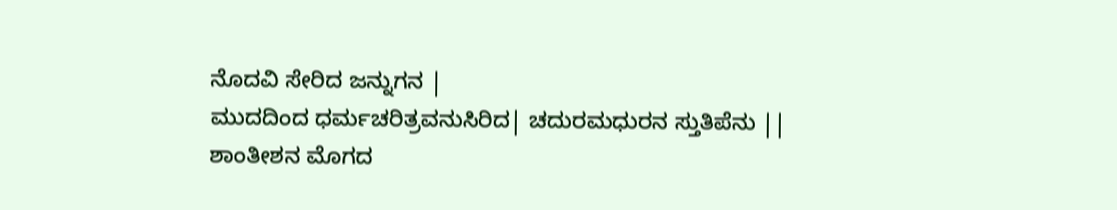ನೊದವಿ ಸೇರಿದ ಜನ್ನುಗನ |
ಮುದದಿಂದ ಧರ್ಮಚರಿತ್ರವನುಸಿರಿದ| ಚದುರಮಧುರನ ಸ್ತುತಿಪೆನು ||
ಶಾಂತೀಶನ ಮೊಗದ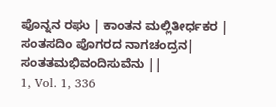ಪೊನ್ನನ ರಘು | ಕಾಂತನ ಮಲ್ಲಿತೀರ್ಧಕರ |
ಸಂತಸದಿಂ ಪೊಗರದ ನಾಗಚಂದ್ರನ| ಸಂತತಮಭಿವಂದಿಸುವೆನು ||
1, Vol. 1, 336